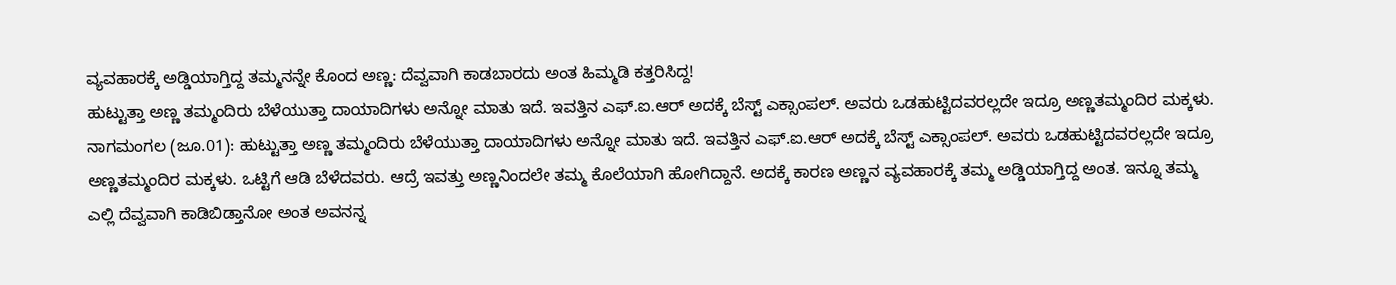ವ್ಯವಹಾರಕ್ಕೆ ಅಡ್ಡಿಯಾಗ್ತಿದ್ದ ತಮ್ಮನನ್ನೇ ಕೊಂದ ಅಣ್ಣ: ದೆವ್ವವಾಗಿ ಕಾಡಬಾರದು ಅಂತ ಹಿಮ್ಮಡಿ ಕತ್ತರಿಸಿದ್ದ!
ಹುಟ್ಟುತ್ತಾ ಅಣ್ಣ ತಮ್ಮಂದಿರು ಬೆಳೆಯುತ್ತಾ ದಾಯಾದಿಗಳು ಅನ್ನೋ ಮಾತು ಇದೆ. ಇವತ್ತಿನ ಎಫ್.ಐ.ಆರ್ ಅದಕ್ಕೆ ಬೆಸ್ಟ್ ಎಕ್ಸಾಂಪಲ್. ಅವರು ಒಡಹುಟ್ಟಿದವರಲ್ಲದೇ ಇದ್ರೂ ಅಣ್ಣತಮ್ಮಂದಿರ ಮಕ್ಕಳು.
ನಾಗಮಂಗಲ (ಜೂ.01): ಹುಟ್ಟುತ್ತಾ ಅಣ್ಣ ತಮ್ಮಂದಿರು ಬೆಳೆಯುತ್ತಾ ದಾಯಾದಿಗಳು ಅನ್ನೋ ಮಾತು ಇದೆ. ಇವತ್ತಿನ ಎಫ್.ಐ.ಆರ್ ಅದಕ್ಕೆ ಬೆಸ್ಟ್ ಎಕ್ಸಾಂಪಲ್. ಅವರು ಒಡಹುಟ್ಟಿದವರಲ್ಲದೇ ಇದ್ರೂ ಅಣ್ಣತಮ್ಮಂದಿರ ಮಕ್ಕಳು. ಒಟ್ಟಿಗೆ ಆಡಿ ಬೆಳೆದವರು. ಆದ್ರೆ ಇವತ್ತು ಅಣ್ಣನಿಂದಲೇ ತಮ್ಮ ಕೊಲೆಯಾಗಿ ಹೋಗಿದ್ದಾನೆ. ಅದಕ್ಕೆ ಕಾರಣ ಅಣ್ಣನ ವ್ಯವಹಾರಕ್ಕೆ ತಮ್ಮ ಅಡ್ಡಿಯಾಗ್ತಿದ್ದ ಅಂತ. ಇನ್ನೂ ತಮ್ಮ ಎಲ್ಲಿ ದೆವ್ವವಾಗಿ ಕಾಡಿಬಿಡ್ತಾನೋ ಅಂತ ಅವನನ್ನ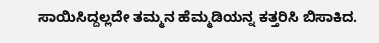ಸಾಯಿಸಿದ್ದಲ್ಲದೇ ತಮ್ಮನ ಹೆಮ್ಮಡಿಯನ್ನ ಕತ್ತರಿಸಿ ಬಿಸಾಕಿದ.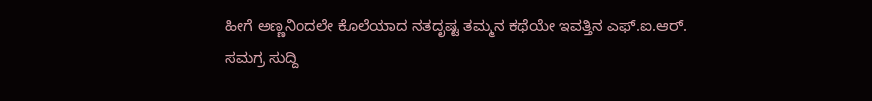ಹೀಗೆ ಅಣ್ಣನಿಂದಲೇ ಕೊಲೆಯಾದ ನತದೃಷ್ಟ ತಮ್ಮನ ಕಥೆಯೇ ಇವತ್ತಿನ ಎಫ್.ಐ.ಆರ್.
ಸಮಗ್ರ ಸುದ್ದಿ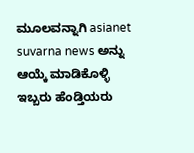ಮೂಲವನ್ನಾಗಿ asianet suvarna news ಅನ್ನು ಆಯ್ಕೆ ಮಾಡಿಕೊಳ್ಳಿ
ಇಬ್ಬರು ಹೆಂಡ್ತಿಯರು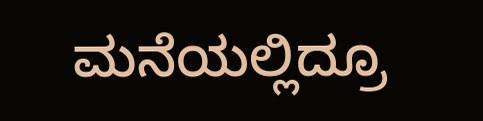ಮನೆಯಲ್ಲಿದ್ರೂ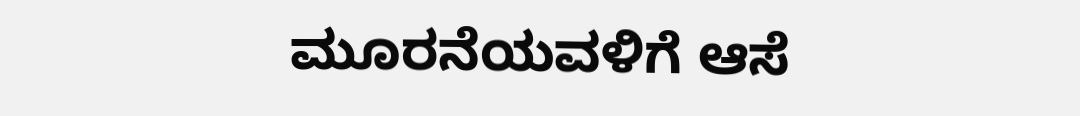ಮೂರನೆಯವಳಿಗೆ ಆಸೆ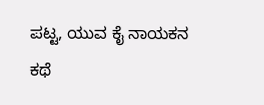ಪಟ್ಟ, ಯುವ ಕೈ ನಾಯಕನ ಕಥೆ